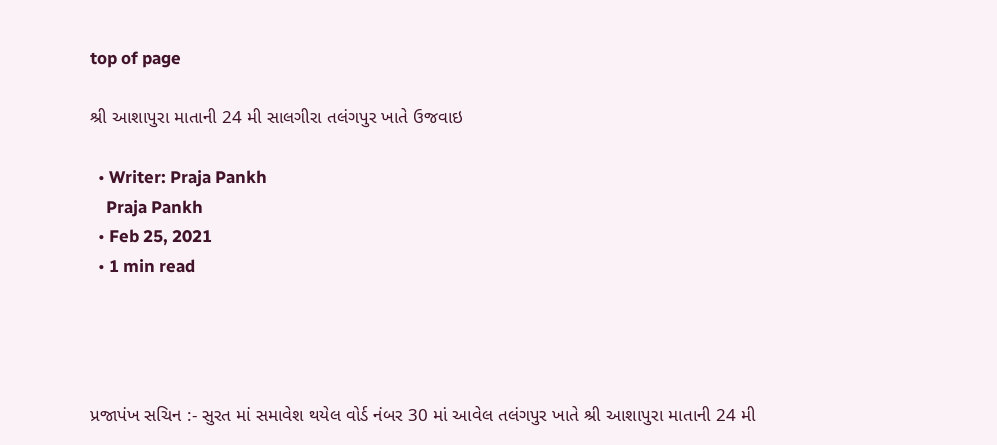top of page

શ્રી આશાપુરા માતાની 24 મી સાલગીરા તલંગપુર ખાતે ઉજવાઇ

  • Writer: Praja Pankh
    Praja Pankh
  • Feb 25, 2021
  • 1 min read




પ્રજાપંખ સચિન :- સુરત માં સમાવેશ થયેલ વોર્ડ નંબર 30 માં આવેલ તલંગપુર ખાતે શ્રી આશાપુરા માતાની 24 મી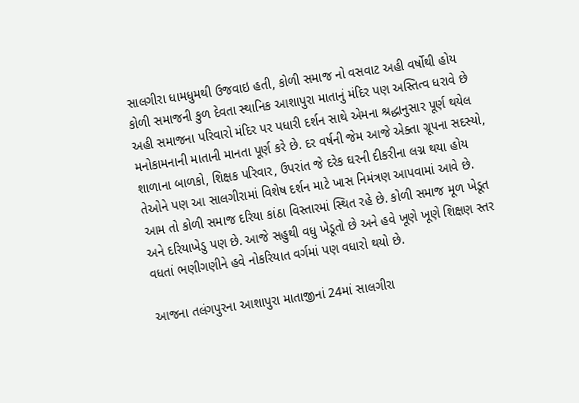સાલગીરા ધામધુમથી ઉજવાઇ હતી, કોળી સમાજ નો વસવાટ અહી વર્ષોથી હોય કોળી સમાજની કુળ દેવતા સ્થાનિક આશાપુરા માતાનું મંદિર પણ અસ્તિત્વ ધરાવે છે અહી સમાજના પરિવારો મંદિર પર પધારી દર્શન સાથે એમના શ્રદ્ધાનુસાર પૂર્ણ થયેલ મનોકામનાની માતાની માનતા પૂર્ણ કરે છે. દર વર્ષની જેમ આજે એક્તા ગ્રૂપના સદસ્યો, શાળાના બાળકો, શિક્ષક પરિવાર, ઉપરાંત જે દરેક ઘરની દીકરીના લગ્ન થયા હોય તેઓને પણ આ સાલગીરામાં વિશેષ દર્શન માટે ખાસ નિમંત્રણ આપવામાં આવે છે. આમ તો કોળી સમાજ દરિયા કાંઠા વિસ્તારમાં સ્થિત રહે છે. કોળી સમાજ મૂળ ખેડૂત અને દરિયાખેડુ પણ છે. આજે સહુથી વધુ ખેડૂતો છે અને હવે ખૂણે ખૂણે શિક્ષણ સ્તર વધતાં ભણીગણીને હવે નોકરિયાત વર્ગમાં પણ વધારો થયો છે.

આજના તલંગપુરના આશાપુરા માતાજીનાં 24માં સાલગીરા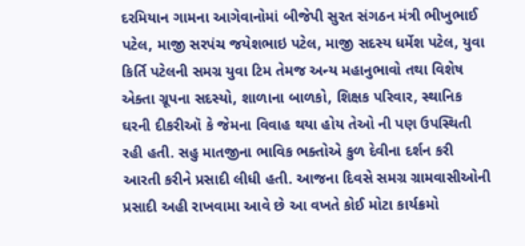દરમિયાન ગામના આગેવાનોમાં બીજેપી સુરત સંગઠન મંત્રી ભીખુભાઈ પટેલ, માજી સરપંચ જયેશભાઇ પટેલ, માજી સદસ્ય ધર્મેશ પટેલ, યુવા કિર્તિ પટેલની સમગ્ર યુવા ટિમ તેમજ અન્ય મહાનુભાવો તથા વિશેષ એક્તા ગ્રૂપના સદસ્યો, શાળાના બાળકો, શિક્ષક પરિવાર, સ્થાનિક ઘરની દીકરીઑ કે જેમના વિવાહ થયા હોય તેઓ ની પણ ઉપસ્થિતી રહી હતી. સહુ માતજીના ભાવિક ભક્તોએ કુળ દેવીના દર્શન કરી આરતી કરીને પ્રસાદી લીધી હતી. આજના દિવસે સમગ્ર ગ્રામવાસીઓની પ્રસાદી અહી રાખવામા આવે છે આ વખતે કોઈ મોટા કાર્યક્રમો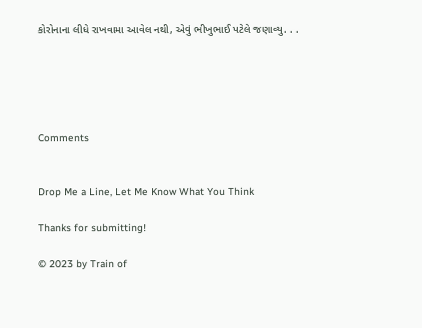કોરોનાના લીધે રાખવામા આવેલ નથી, એવું ભીખુભાઈ પટેલે જણાવ્યુ. . .





Comments


Drop Me a Line, Let Me Know What You Think

Thanks for submitting!

© 2023 by Train of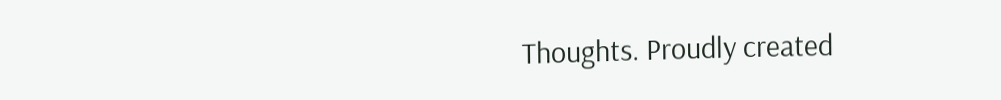Thoughts. Proudly created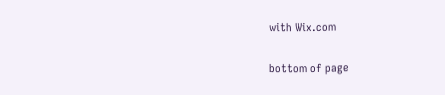with Wix.com

bottom of page